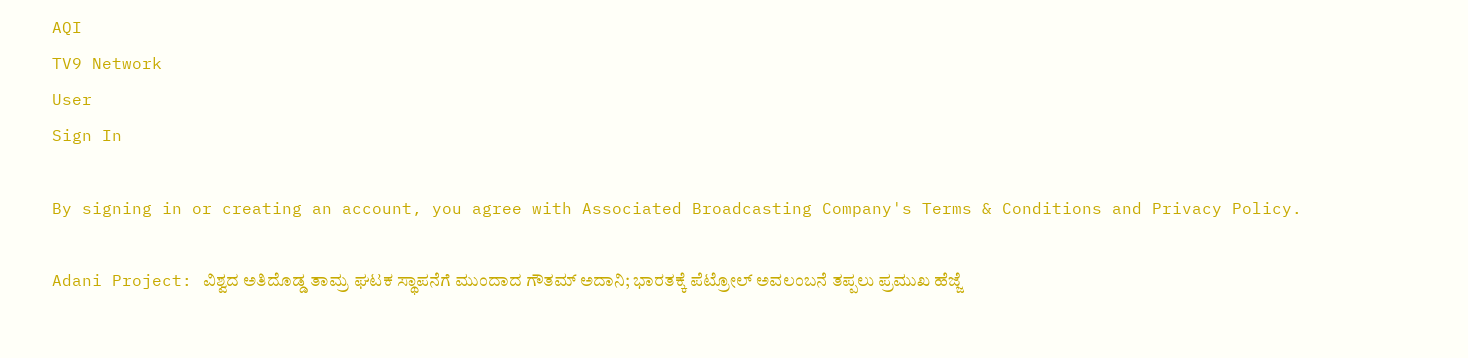AQI
TV9 Network
User
Sign In

By signing in or creating an account, you agree with Associated Broadcasting Company's Terms & Conditions and Privacy Policy.

Adani Project: ವಿಶ್ವದ ಅತಿದೊಡ್ಡ ತಾಮ್ರ ಘಟಕ ಸ್ಥಾಪನೆಗೆ ಮುಂದಾದ ಗೌತಮ್ ಅದಾನಿ; ಭಾರತಕ್ಕೆ ಪೆಟ್ರೋಲ್ ಅವಲಂಬನೆ ತಪ್ಪಲು ಪ್ರಮುಖ ಹೆಜ್ಜೆ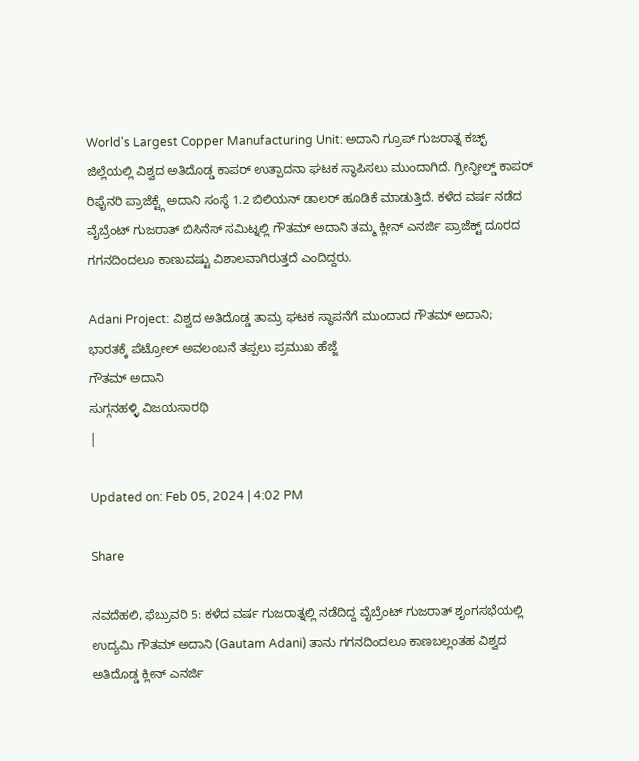World's Largest Copper Manufacturing Unit: ಅದಾನಿ ಗ್ರೂಪ್ ಗುಜರಾತ್ನ ಕಚ್ಛ್ ಜಿಲ್ಲೆಯಲ್ಲಿ ವಿಶ್ವದ ಅತಿದೊಡ್ಡ ಕಾಪರ್ ಉತ್ಪಾದನಾ ಘಟಕ ಸ್ಥಾಪಿಸಲು ಮುಂದಾಗಿದೆ. ಗ್ರೀನ್ಫೀಲ್ಡ್ ಕಾಪರ್ ರಿಫೈನರಿ ಪ್ರಾಜೆಕ್ಟ್ಗೆ ಅದಾನಿ ಸಂಸ್ಥೆ 1.2 ಬಿಲಿಯನ್ ಡಾಲರ್ ಹೂಡಿಕೆ ಮಾಡುತ್ತಿದೆ. ಕಳೆದ ವರ್ಷ ನಡೆದ ವೈಬ್ರೆಂಟ್ ಗುಜರಾತ್ ಬಿಸಿನೆಸ್ ಸಮಿಟ್ನಲ್ಲಿ ಗೌತಮ್ ಅದಾನಿ ತಮ್ಮ ಕ್ಲೀನ್ ಎನರ್ಜಿ ಪ್ರಾಜೆಕ್ಟ್ ದೂರದ ಗಗನದಿಂದಲೂ ಕಾಣುವಷ್ಟು ವಿಶಾಲವಾಗಿರುತ್ತದೆ ಎಂದಿದ್ದರು.

Adani Project: ವಿಶ್ವದ ಅತಿದೊಡ್ಡ ತಾಮ್ರ ಘಟಕ ಸ್ಥಾಪನೆಗೆ ಮುಂದಾದ ಗೌತಮ್ ಅದಾನಿ; ಭಾರತಕ್ಕೆ ಪೆಟ್ರೋಲ್ ಅವಲಂಬನೆ ತಪ್ಪಲು ಪ್ರಮುಖ ಹೆಜ್ಜೆ
ಗೌತಮ್ ಅದಾನಿ
ಸುಗ್ಗನಹಳ್ಳಿ ವಿಜಯಸಾರಥಿ
|

Updated on: Feb 05, 2024 | 4:02 PM

Share

ನವದೆಹಲಿ, ಫೆಬ್ರುವರಿ 5: ಕಳೆದ ವರ್ಷ ಗುಜರಾತ್ನಲ್ಲಿ ನಡೆದಿದ್ದ ವೈಬ್ರೆಂಟ್ ಗುಜರಾತ್ ಶೃಂಗಸಭೆಯಲ್ಲಿ ಉದ್ಯಮಿ ಗೌತಮ್ ಅದಾನಿ (Gautam Adani) ತಾನು ಗಗನದಿಂದಲೂ ಕಾಣಬಲ್ಲಂತಹ ವಿಶ್ವದ ಅತಿದೊಡ್ಡ ಕ್ಲೀನ್ ಎನರ್ಜಿ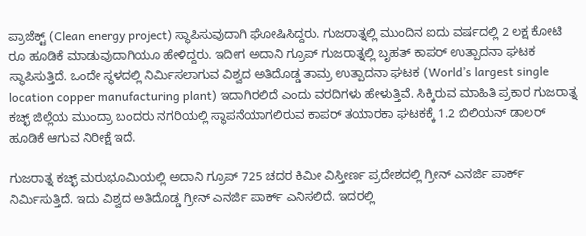ಪ್ರಾಜೆಕ್ಟ್ (Clean energy project) ಸ್ಥಾಪಿಸುವುದಾಗಿ ಘೋಷಿಸಿದ್ದರು. ಗುಜರಾತ್ನಲ್ಲಿ ಮುಂದಿನ ಐದು ವರ್ಷದಲ್ಲಿ 2 ಲಕ್ಷ ಕೋಟಿ ರೂ ಹೂಡಿಕೆ ಮಾಡುವುದಾಗಿಯೂ ಹೇಳಿದ್ದರು. ಇದೀಗ ಅದಾನಿ ಗ್ರೂಪ್ ಗುಜರಾತ್ನಲ್ಲಿ ಬೃಹತ್ ಕಾಪರ್ ಉತ್ಪಾದನಾ ಘಟಕ ಸ್ಥಾಪಿಸುತ್ತಿದೆ. ಒಂದೇ ಸ್ಥಳದಲ್ಲಿ ನಿರ್ಮಿಸಲಾಗುವ ವಿಶ್ವದ ಅತಿದೊಡ್ಡ ತಾಮ್ರ ಉತ್ಪಾದನಾ ಘಟಕ (World’s largest single location copper manufacturing plant) ಇದಾಗಿರಲಿದೆ ಎಂದು ವರದಿಗಳು ಹೇಳುತ್ತಿವೆ. ಸಿಕ್ಕಿರುವ ಮಾಹಿತಿ ಪ್ರಕಾರ ಗುಜರಾತ್ನ ಕಚ್ಛ್ ಜಿಲ್ಲೆಯ ಮುಂದ್ರಾ ಬಂದರು ನಗರಿಯಲ್ಲಿ ಸ್ಥಾಪನೆಯಾಗಲಿರುವ ಕಾಪರ್ ತಯಾರಕಾ ಘಟಕಕ್ಕೆ 1.2 ಬಿಲಿಯನ್ ಡಾಲರ್ ಹೂಡಿಕೆ ಆಗುವ ನಿರೀಕ್ಷೆ ಇದೆ.

ಗುಜರಾತ್ನ ಕಚ್ಛ್ ಮರುಭೂಮಿಯಲ್ಲಿ ಅದಾನಿ ಗ್ರೂಪ್ 725 ಚದರ ಕಿಮೀ ವಿಸ್ತೀರ್ಣ ಪ್ರದೇಶದಲ್ಲಿ ಗ್ರೀನ್ ಎನರ್ಜಿ ಪಾರ್ಕ್ ನಿರ್ಮಿಸುತ್ತಿದೆ. ಇದು ವಿಶ್ವದ ಅತಿದೊಡ್ಡ ಗ್ರೀನ್ ಎನರ್ಜಿ ಪಾರ್ಕ್ ಎನಿಸಲಿದೆ. ಇದರಲ್ಲಿ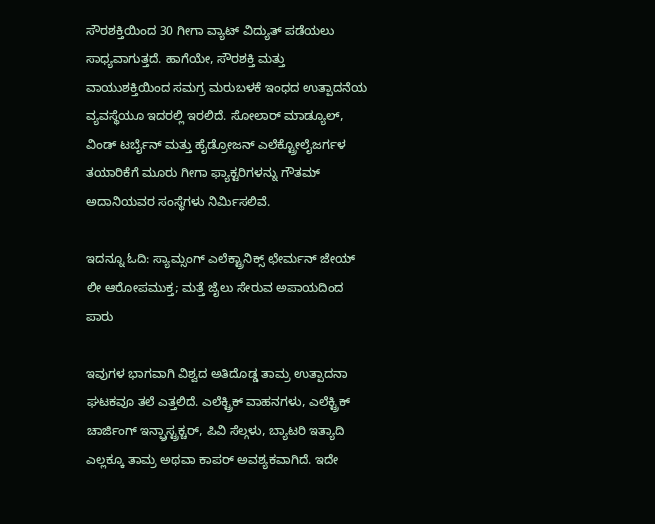ಸೌರಶಕ್ತಿಯಿಂದ 30 ಗೀಗಾ ವ್ಯಾಟ್ ವಿದ್ಯುತ್ ಪಡೆಯಲು ಸಾಧ್ಯವಾಗುತ್ತದೆ. ಹಾಗೆಯೇ, ಸೌರಶಕ್ತಿ ಮತ್ತು ವಾಯುಶಕ್ತಿಯಿಂದ ಸಮಗ್ರ ಮರುಬಳಕೆ ಇಂಧದ ಉತ್ಪಾದನೆಯ ವ್ಯವಸ್ಥೆಯೂ ಇದರಲ್ಲಿ ಇರಲಿದೆ. ಸೋಲಾರ್ ಮಾಡ್ಯೂಲ್, ವಿಂಡ್ ಟರ್ಬೈನ್ ಮತ್ತು ಹೈಡ್ರೋಜನ್ ಎಲೆಕ್ಟ್ರೋಲೈಜರ್ಗಳ ತಯಾರಿಕೆಗೆ ಮೂರು ಗೀಗಾ ಫ್ಯಾಕ್ಟರಿಗಳನ್ನು ಗೌತಮ್ ಅದಾನಿಯವರ ಸಂಸ್ಥೆಗಳು ನಿರ್ಮಿಸಲಿವೆ.

ಇದನ್ನೂ ಓದಿ: ಸ್ಯಾಮ್ಸಂಗ್ ಎಲೆಕ್ಟ್ರಾನಿಕ್ಸ್ ಛೇರ್ಮನ್ ಜೇಯ್ ಲೀ ಆರೋಪಮುಕ್ತ; ಮತ್ತೆ ಜೈಲು ಸೇರುವ ಅಪಾಯದಿಂದ ಪಾರು

ಇವುಗಳ ಭಾಗವಾಗಿ ವಿಶ್ವದ ಅತಿದೊಡ್ಡ ತಾಮ್ರ ಉತ್ಪಾದನಾ ಘಟಕವೂ ತಲೆ ಎತ್ತಲಿದೆ. ಎಲೆಕ್ಟ್ರಿಕ್ ವಾಹನಗಳು, ಎಲೆಕ್ಟ್ರಿಕ್ ಚಾರ್ಜಿಂಗ್ ಇನ್ಫ್ರಾಸ್ಟ್ರಕ್ಚರ್, ಪಿವಿ ಸೆಲ್ಗಳು, ಬ್ಯಾಟರಿ ಇತ್ಯಾದಿ ಎಲ್ಲಕ್ಕೂ ತಾಮ್ರ ಅಥವಾ ಕಾಪರ್ ಅವಶ್ಯಕವಾಗಿದೆ. ಇದೇ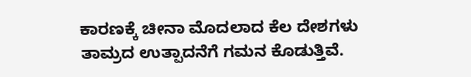ಕಾರಣಕ್ಕೆ ಚೀನಾ ಮೊದಲಾದ ಕೆಲ ದೇಶಗಳು ತಾಮ್ರದ ಉತ್ಪಾದನೆಗೆ ಗಮನ ಕೊಡುತ್ತಿವೆ.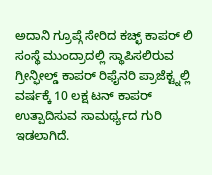ಅದಾನಿ ಗ್ರೂಪ್ಗೆ ಸೇರಿದ ಕಚ್ಛ್ ಕಾಪರ್ ಲಿ ಸಂಸ್ಥೆ ಮುಂದ್ರಾದಲ್ಲಿ ಸ್ಥಾಪಿಸಲಿರುವ ಗ್ರೀನ್ಫೀಲ್ಡ್ ಕಾಪರ್ ರಿಫೈನರಿ ಪ್ರಾಜೆಕ್ಟ್ನಲ್ಲಿ ವರ್ಷಕ್ಕೆ 10 ಲಕ್ಷ ಟನ್ ಕಾಪರ್ ಉತ್ಪಾದಿಸುವ ಸಾಮರ್ಥ್ಯದ ಗುರಿ ಇಡಲಾಗಿದೆ.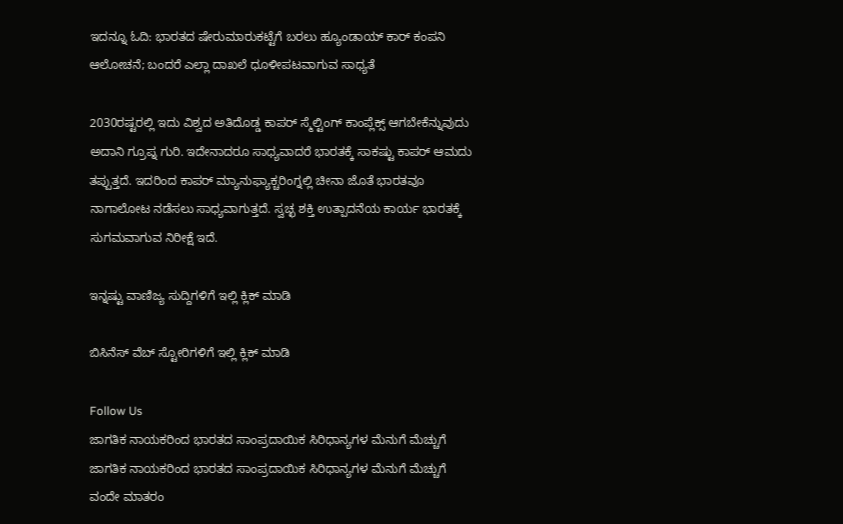ಇದನ್ನೂ ಓದಿ: ಭಾರತದ ಷೇರುಮಾರುಕಟ್ಟೆಗೆ ಬರಲು ಹ್ಯೂಂಡಾಯ್ ಕಾರ್ ಕಂಪನಿ ಆಲೋಚನೆ; ಬಂದರೆ ಎಲ್ಲಾ ದಾಖಲೆ ಧೂಳೀಪಟವಾಗುವ ಸಾಧ್ಯತೆ

2030ರಷ್ಟರಲ್ಲಿ ಇದು ವಿಶ್ವದ ಅತಿದೊಡ್ಡ ಕಾಪರ್ ಸ್ಮೆಲ್ಟಿಂಗ್ ಕಾಂಪ್ಲೆಕ್ಸ್ ಆಗಬೇಕೆನ್ನುವುದು ಅದಾನಿ ಗ್ರೂಪ್ನ ಗುರಿ. ಇದೇನಾದರೂ ಸಾಧ್ಯವಾದರೆ ಭಾರತಕ್ಕೆ ಸಾಕಷ್ಟು ಕಾಪರ್ ಆಮದು ತಪ್ಪುತ್ತದೆ. ಇದರಿಂದ ಕಾಪರ್ ಮ್ಯಾನುಫ್ಯಾಕ್ಚರಿಂಗ್ನಲ್ಲಿ ಚೀನಾ ಜೊತೆ ಭಾರತವೂ ನಾಗಾಲೋಟ ನಡೆಸಲು ಸಾಧ್ಯವಾಗುತ್ತದೆ. ಸ್ವಚ್ಛ ಶಕ್ತಿ ಉತ್ಪಾದನೆಯ ಕಾರ್ಯ ಭಾರತಕ್ಕೆ ಸುಗಮವಾಗುವ ನಿರೀಕ್ಷೆ ಇದೆ.

ಇನ್ನಷ್ಟು ವಾಣಿಜ್ಯ ಸುದ್ದಿಗಳಿಗೆ ಇಲ್ಲಿ ಕ್ಲಿಕ್ ಮಾಡಿ

ಬಿಸಿನೆಸ್ ವೆಬ್ ಸ್ಟೋರಿಗಳಿಗೆ ಇಲ್ಲಿ ಕ್ಲಿಕ್ ಮಾಡಿ

Follow Us
ಜಾಗತಿಕ ನಾಯಕರಿಂದ ಭಾರತದ ಸಾಂಪ್ರದಾಯಿಕ ಸಿರಿಧಾನ್ಯಗಳ ಮೆನುಗೆ ಮೆಚ್ಚುಗೆ
ಜಾಗತಿಕ ನಾಯಕರಿಂದ ಭಾರತದ ಸಾಂಪ್ರದಾಯಿಕ ಸಿರಿಧಾನ್ಯಗಳ ಮೆನುಗೆ ಮೆಚ್ಚುಗೆ
ವಂದೇ ಮಾತರಂ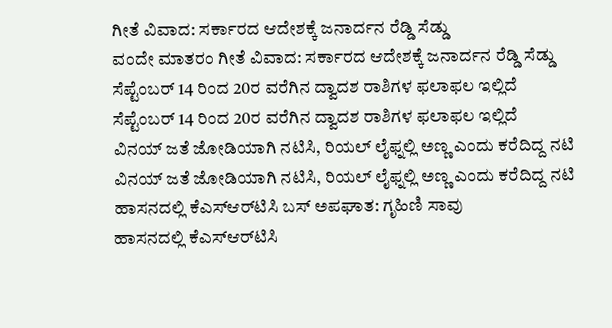ಗೀತೆ ವಿವಾದ: ಸರ್ಕಾರದ ಆದೇಶಕ್ಕೆ ಜನಾರ್ದನ ರೆಡ್ಡಿ ಸೆಡ್ಡು
ವಂದೇ ಮಾತರಂ ಗೀತೆ ವಿವಾದ: ಸರ್ಕಾರದ ಆದೇಶಕ್ಕೆ ಜನಾರ್ದನ ರೆಡ್ಡಿ ಸೆಡ್ಡು
ಸೆಪ್ಟೆಂಬರ್ 14 ರಿಂದ 20ರ ವರೆಗಿನ ದ್ವಾದಶ ರಾಶಿಗಳ ಫಲಾಫಲ ಇಲ್ಲಿದೆ
ಸೆಪ್ಟೆಂಬರ್ 14 ರಿಂದ 20ರ ವರೆಗಿನ ದ್ವಾದಶ ರಾಶಿಗಳ ಫಲಾಫಲ ಇಲ್ಲಿದೆ
ವಿನಯ್ ಜತೆ ಜೋಡಿಯಾಗಿ ನಟಿಸಿ, ರಿಯಲ್ ಲೈಫ್ನಲ್ಲಿ ಅಣ್ಣ ಎಂದು ಕರೆದಿದ್ದ ನಟಿ
ವಿನಯ್ ಜತೆ ಜೋಡಿಯಾಗಿ ನಟಿಸಿ, ರಿಯಲ್ ಲೈಫ್ನಲ್ಲಿ ಅಣ್ಣ ಎಂದು ಕರೆದಿದ್ದ ನಟಿ
ಹಾಸನದಲ್ಲಿ ಕೆಎಸ್‌ಆರ್‌ಟಿಸಿ ಬಸ್ ಅಪಘಾತ: ಗೃಹಿಣಿ ಸಾವು
ಹಾಸನದಲ್ಲಿ ಕೆಎಸ್‌ಆರ್‌ಟಿಸಿ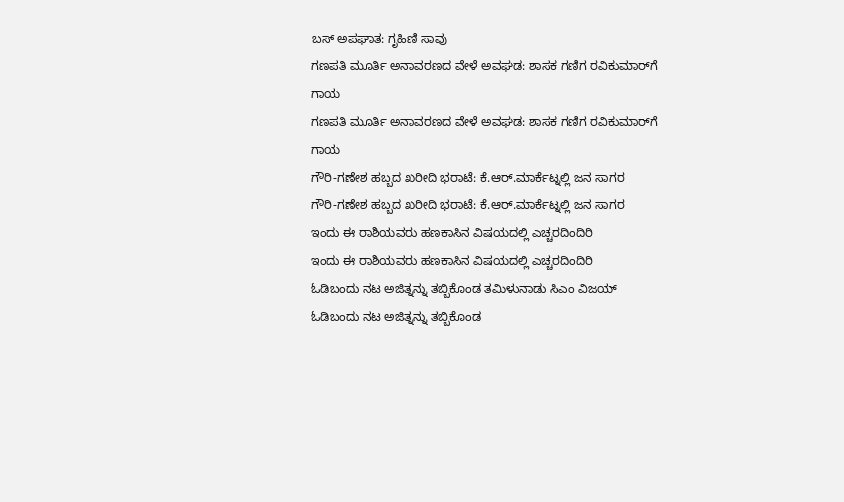ಬಸ್ ಅಪಘಾತ: ಗೃಹಿಣಿ ಸಾವು
ಗಣಪತಿ ಮೂರ್ತಿ ಅನಾವರಣದ ವೇಳೆ ಅವಘಡ: ಶಾಸಕ ಗಣಿಗ ರವಿಕುಮಾರ್‌ಗೆ ಗಾಯ
ಗಣಪತಿ ಮೂರ್ತಿ ಅನಾವರಣದ ವೇಳೆ ಅವಘಡ: ಶಾಸಕ ಗಣಿಗ ರವಿಕುಮಾರ್‌ಗೆ ಗಾಯ
ಗೌರಿ-ಗಣೇಶ ಹಬ್ಬದ ಖರೀದಿ ಭರಾಟೆ: ಕೆ.ಆರ್.ಮಾರ್ಕೆಟ್ನಲ್ಲಿ ಜನ ಸಾಗರ
ಗೌರಿ-ಗಣೇಶ ಹಬ್ಬದ ಖರೀದಿ ಭರಾಟೆ: ಕೆ.ಆರ್.ಮಾರ್ಕೆಟ್ನಲ್ಲಿ ಜನ ಸಾಗರ
ಇಂದು ಈ ರಾಶಿಯವರು ಹಣಕಾಸಿನ ವಿಷಯದಲ್ಲಿ ಎಚ್ಚರದಿಂದಿರಿ
ಇಂದು ಈ ರಾಶಿಯವರು ಹಣಕಾಸಿನ ವಿಷಯದಲ್ಲಿ ಎಚ್ಚರದಿಂದಿರಿ
ಓಡಿಬಂದು ನಟ ಅಜಿತ್ನನ್ನು ತಬ್ಬಿಕೊಂಡ ತಮಿಳುನಾಡು ಸಿಎಂ ವಿಜಯ್
ಓಡಿಬಂದು ನಟ ಅಜಿತ್ನನ್ನು ತಬ್ಬಿಕೊಂಡ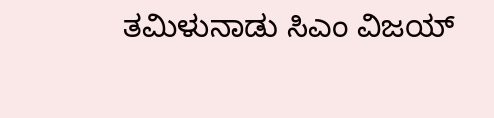ತಮಿಳುನಾಡು ಸಿಎಂ ವಿಜಯ್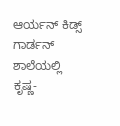ಆರ್ಯನ್ ಕಿಡ್ಸ್ ಗಾರ್ಡನ್ ಶಾಲೆಯಲ್ಲಿ ಕೃಷ್ಣ-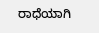ರಾಧೆಯಾಗಿ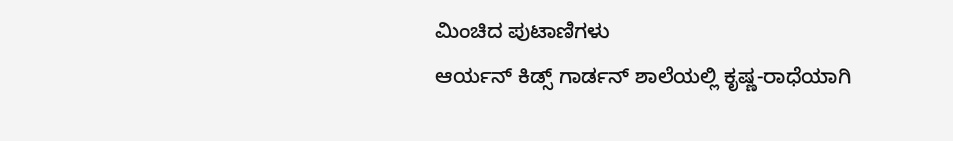ಮಿಂಚಿದ ಪುಟಾಣಿಗಳು
ಆರ್ಯನ್ ಕಿಡ್ಸ್ ಗಾರ್ಡನ್ ಶಾಲೆಯಲ್ಲಿ ಕೃಷ್ಣ-ರಾಧೆಯಾಗಿ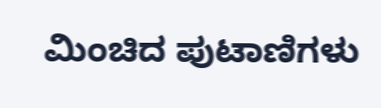ಮಿಂಚಿದ ಪುಟಾಣಿಗಳು